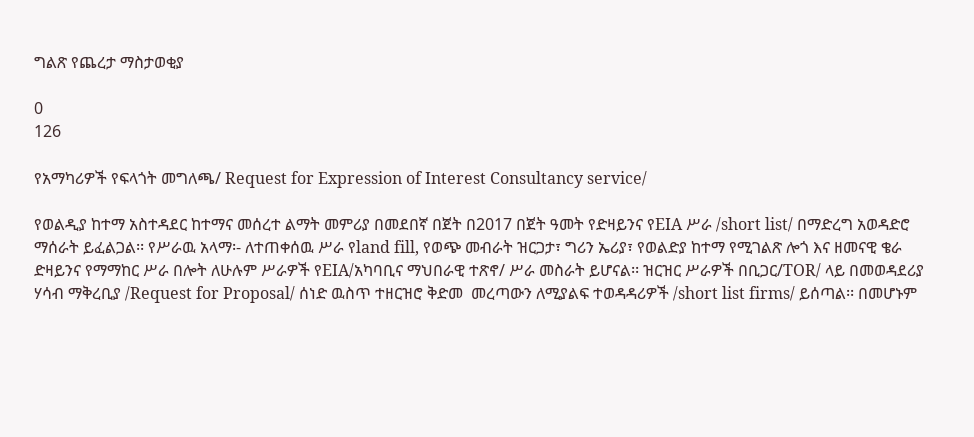ግልጽ የጨረታ ማስታወቂያ

0
126

የአማካሪዎች የፍላጎት መግለጫ/ Request for Expression of Interest Consultancy service/

የወልዲያ ከተማ አስተዳደር ከተማና መሰረተ ልማት መምሪያ በመደበኛ በጀት በ2017 በጀት ዓመት የድዛይንና የEIA ሥራ /short list/ በማድረግ አወዳድሮ ማሰራት ይፈልጋል፡፡ የሥራዉ አላማ፡- ለተጠቀሰዉ ሥራ የland fill, የወጭ መብራት ዝርጋታ፣ ግሪን ኤሪያ፣ የወልድያ ከተማ የሚገልጽ ሎጎ እና ዘመናዊ ቄራ ድዛይንና የማማከር ሥራ በሎት ለሁሉም ሥራዎች የEIA/አካባቢና ማህበራዊ ተጽኖ/ ሥራ መስራት ይሆናል፡፡ ዝርዝር ሥራዎች በቢጋር/TOR/ ላይ በመወዳደሪያ ሃሳብ ማቅረቢያ /Request for Proposal/ ሰነድ ዉስጥ ተዘርዝሮ ቅድመ  መረጣውን ለሚያልፍ ተወዳዳሪዎች /short list firms/ ይሰጣል፡፡ በመሆኑም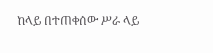ከላይ በተጠቀሰው ሥራ ላይ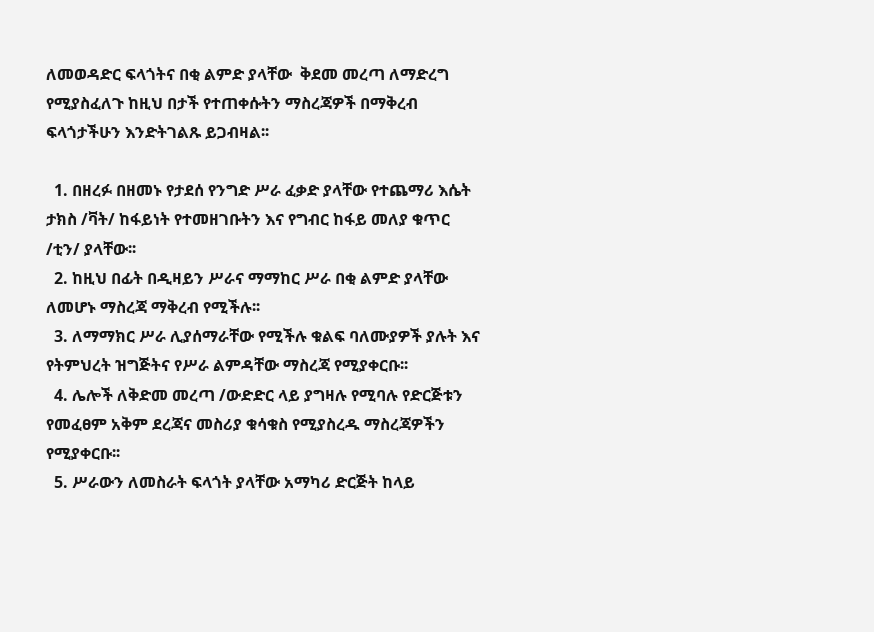ለመወዳድር ፍላጎትና በቂ ልምድ ያላቸው  ቅደመ መረጣ ለማድረግ የሚያስፈለጉ ከዚህ በታች የተጠቀሱትን ማስረጃዎች በማቅረብ ፍላጎታችሁን እንድትገልጹ ይጋብዛል፡፡

  1. በዘረፉ በዘመኑ የታደሰ የንግድ ሥራ ፈቃድ ያላቸው የተጨማሪ እሴት ታክስ /ቫት/ ከፋይነት የተመዘገቡትን እና የግብር ከፋይ መለያ ቁጥር /ቲን/ ያላቸው፡፡
  2. ከዚህ በፊት በዲዛይን ሥራና ማማከር ሥራ በቂ ልምድ ያላቸው ለመሆኑ ማስረጃ ማቅረብ የሚችሉ፡፡
  3. ለማማክር ሥራ ሊያሰማራቸው የሚችሉ ቁልፍ ባለሙያዎች ያሉት እና የትምህረት ዝግጅትና የሥራ ልምዳቸው ማስረጃ የሚያቀርቡ፡፡
  4. ሌሎች ለቅድመ መረጣ /ውድድር ላይ ያግዛሉ የሚባሉ የድርጅቱን የመፈፀም አቅም ደረጃና መስሪያ ቁሳቁስ የሚያስረዱ ማስረጃዎችን የሚያቀርቡ፡፡
  5. ሥራውን ለመስራት ፍላጎት ያላቸው አማካሪ ድርጅት ከላይ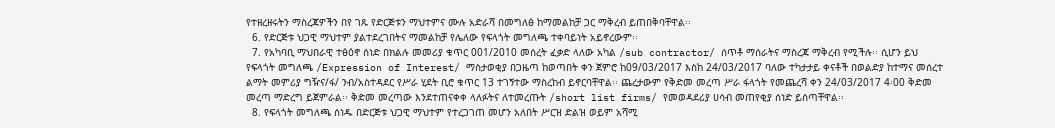የተዘረዘሩትን ማስረጃዎችን በየ ገጹ የድርጅቱን ማህተምና ሙሉ አድራሻ በመግለፅ ከማመልከቻ ጋር ማቅረብ ይጠበቅባቸዋል፡፡
  6. የድርጅቱ ህጋዊ ማህተም ያልተደረገበትና ማመልከቻ የሌለው የፍላጎት መግለጫ ተቀባይነት አይኖረውም፡፡
  7. የአካባቢ ማህበራዊ ተፅዕኖ ሰነድ በክልሉ መመሪያ ቁጥር 001/2010 መሰረት ፈቃድ ላለው አካል /sub contractor/ ሰጥቶ ማሰራትና ማስረጃ ማቅረብ የሚችሉ፡፡ ሲሆን ይህ የፍላጎት መግለጫ /Expression of Interest/ ማስታወቂያ በጋዜጣ ከወጣበት ቀን ጀምሮ ከ09/03/2017 እስከ 24/03/2017 ባለው ተካታታይ ቀናቶች በወልድያ ከተማና መሰረተ ልማት መምሪያ ግዥና/ፋ/ ንብ/አስተዳደር የሥራ ሂደት ቢሮ ቁጥር 13 ተገኝተው ማስረከብ ይኖርባቸዋል፡፡ ጨረታውም የቅድመ መረጣ ሥራ ፋላጎት የመጨረሻ ቀን 24/03/2017 4፡00 ቅድመ መረጣ ማድረግ ይጀምራል፡፡ ቅድመ መረጣው እንደተጠናቀቀ ላለፉትና ለተመረጡት /short list firms/ የመወዳደሪያ ሀሳብ መጠየቂያ ሰነድ ይሰጣቸዋል፡፡
  8. የፍላጎት መግለጫ ሰነዱ በድርጅቱ ህጋዊ ማህተም የተረጋገጠ መሆን አለበት ሥርዝ ድልዝ ወይም አሻሚ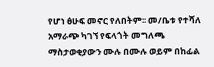የሆነ ፅሁፍ መኖር የለበትም፡፡ መ/ቤቱ የተሻለ አማራጭ ካገኘ የፍላጎት መግለጫ ማስታወቂያውን ሙሉ በሙሉ ወይም በከፊል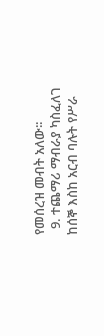የመሰረዝ መብት አለው፡፡
  9. ተጨማሪ ማብራያ ካስፈለገ ከሰኞ እስከ አርብ ባሉት የሥራ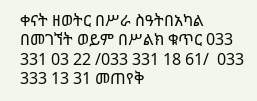ቀናት ዘወትር በሥራ ስዓትበአካል በመገኘት ወይም በሥልክ ቁጥር 033 331 03 22 /033 331 18 61/  033 333 13 31 መጠየቅ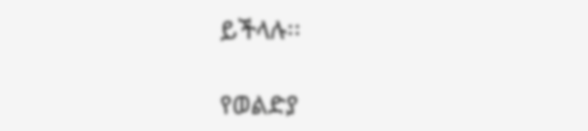ይችላሉ፡፡

የወልድያ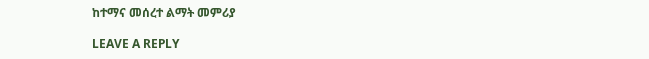ከተማና መሰረተ ልማት መምሪያ

LEAVE A REPLY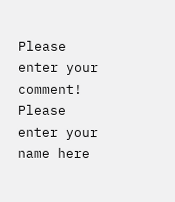Please enter your comment!
Please enter your name here